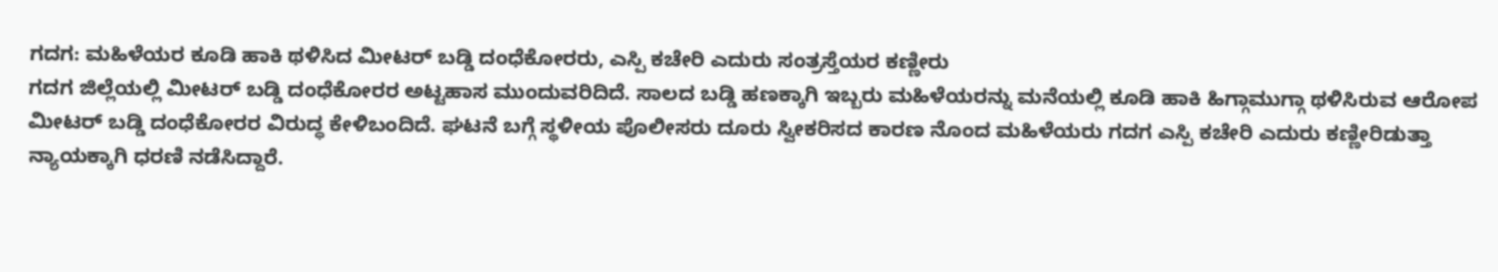ಗದಗ: ಮಹಿಳೆಯರ ಕೂಡಿ ಹಾಕಿ ಥಳಿಸಿದ ಮೀಟರ್ ಬಡ್ಡಿ ದಂಧೆಕೋರರು, ಎಸ್ಪಿ ಕಚೇರಿ ಎದುರು ಸಂತ್ರಸ್ತೆಯರ ಕಣ್ಣೀರು
ಗದಗ ಜಿಲ್ಲೆಯಲ್ಲಿ ಮೀಟರ್ ಬಡ್ಡಿ ದಂಧೆಕೋರರ ಅಟ್ಟಹಾಸ ಮುಂದುವರಿದಿದೆ. ಸಾಲದ ಬಡ್ಡಿ ಹಣಕ್ಕಾಗಿ ಇಬ್ಬರು ಮಹಿಳೆಯರನ್ನು ಮನೆಯಲ್ಲಿ ಕೂಡಿ ಹಾಕಿ ಹಿಗ್ಗಾಮುಗ್ಗಾ ಥಳಿಸಿರುವ ಆರೋಪ ಮೀಟರ್ ಬಡ್ಡಿ ದಂಧೆಕೋರರ ವಿರುದ್ಧ ಕೇಳಿಬಂದಿದೆ. ಘಟನೆ ಬಗ್ಗೆ ಸ್ಥಳೀಯ ಪೊಲೀಸರು ದೂರು ಸ್ವೀಕರಿಸದ ಕಾರಣ ನೊಂದ ಮಹಿಳೆಯರು ಗದಗ ಎಸ್ಪಿ ಕಚೇರಿ ಎದುರು ಕಣ್ಣೀರಿಡುತ್ತಾ ನ್ಯಾಯಕ್ಕಾಗಿ ಧರಣಿ ನಡೆಸಿದ್ದಾರೆ.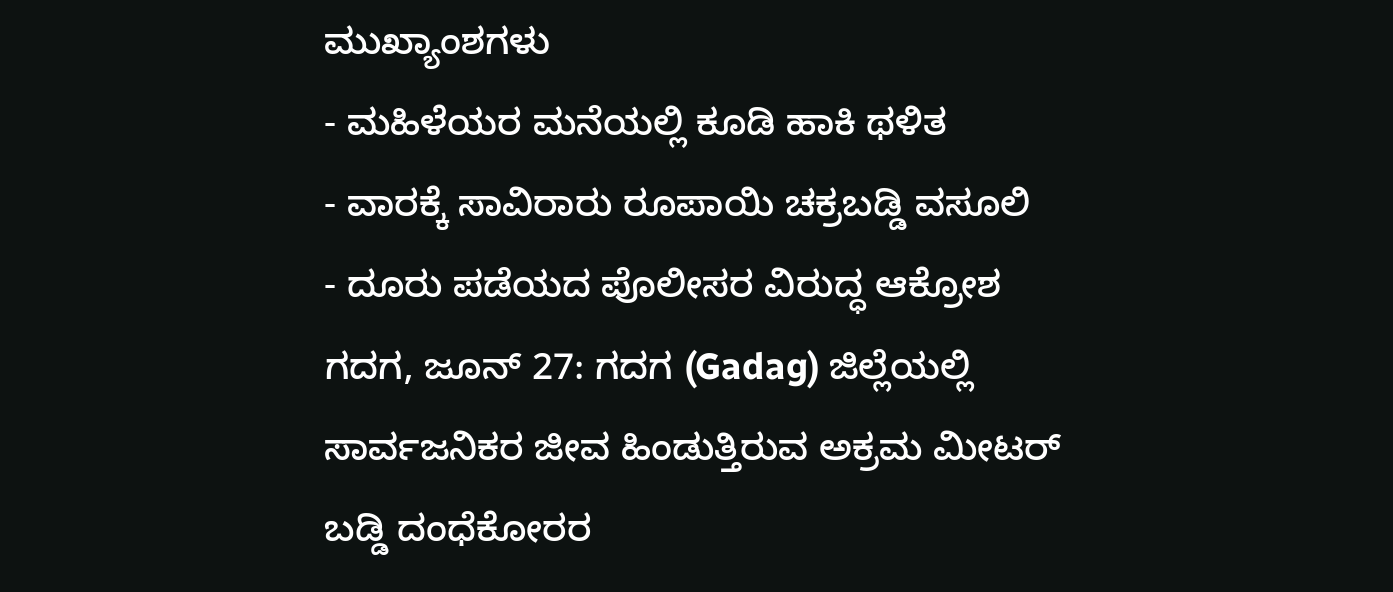ಮುಖ್ಯಾಂಶಗಳು
- ಮಹಿಳೆಯರ ಮನೆಯಲ್ಲಿ ಕೂಡಿ ಹಾಕಿ ಥಳಿತ
- ವಾರಕ್ಕೆ ಸಾವಿರಾರು ರೂಪಾಯಿ ಚಕ್ರಬಡ್ಡಿ ವಸೂಲಿ
- ದೂರು ಪಡೆಯದ ಪೊಲೀಸರ ವಿರುದ್ಧ ಆಕ್ರೋಶ
ಗದಗ, ಜೂನ್ 27: ಗದಗ (Gadag) ಜಿಲ್ಲೆಯಲ್ಲಿ ಸಾರ್ವಜನಿಕರ ಜೀವ ಹಿಂಡುತ್ತಿರುವ ಅಕ್ರಮ ಮೀಟರ್ ಬಡ್ಡಿ ದಂಧೆಕೋರರ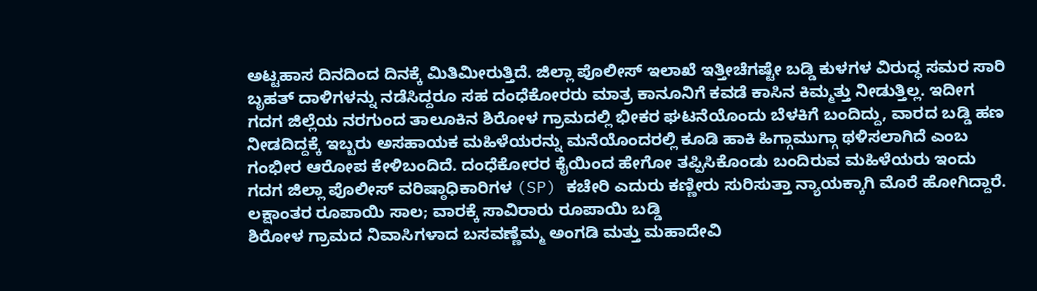ಅಟ್ಟಹಾಸ ದಿನದಿಂದ ದಿನಕ್ಕೆ ಮಿತಿಮೀರುತ್ತಿದೆ. ಜಿಲ್ಲಾ ಪೊಲೀಸ್ ಇಲಾಖೆ ಇತ್ತೀಚೆಗಷ್ಟೇ ಬಡ್ಡಿ ಕುಳಗಳ ವಿರುದ್ಧ ಸಮರ ಸಾರಿ ಬೃಹತ್ ದಾಳಿಗಳನ್ನು ನಡೆಸಿದ್ದರೂ ಸಹ ದಂಧೆಕೋರರು ಮಾತ್ರ ಕಾನೂನಿಗೆ ಕವಡೆ ಕಾಸಿನ ಕಿಮ್ಮತ್ತು ನೀಡುತ್ತಿಲ್ಲ. ಇದೀಗ ಗದಗ ಜಿಲ್ಲೆಯ ನರಗುಂದ ತಾಲೂಕಿನ ಶಿರೋಳ ಗ್ರಾಮದಲ್ಲಿ ಭೀಕರ ಘಟನೆಯೊಂದು ಬೆಳಕಿಗೆ ಬಂದಿದ್ದು, ವಾರದ ಬಡ್ಡಿ ಹಣ ನೀಡದಿದ್ದಕ್ಕೆ ಇಬ್ಬರು ಅಸಹಾಯಕ ಮಹಿಳೆಯರನ್ನು ಮನೆಯೊಂದರಲ್ಲಿ ಕೂಡಿ ಹಾಕಿ ಹಿಗ್ಗಾಮುಗ್ಗಾ ಥಳಿಸಲಾಗಿದೆ ಎಂಬ ಗಂಭೀರ ಆರೋಪ ಕೇಳಿಬಂದಿದೆ. ದಂಧೆಕೋರರ ಕೈಯಿಂದ ಹೇಗೋ ತಪ್ಪಿಸಿಕೊಂಡು ಬಂದಿರುವ ಮಹಿಳೆಯರು ಇಂದು ಗದಗ ಜಿಲ್ಲಾ ಪೊಲೀಸ್ ವರಿಷ್ಠಾಧಿಕಾರಿಗಳ (SP) ಕಚೇರಿ ಎದುರು ಕಣ್ಣೀರು ಸುರಿಸುತ್ತಾ ನ್ಯಾಯಕ್ಕಾಗಿ ಮೊರೆ ಹೋಗಿದ್ದಾರೆ.
ಲಕ್ಷಾಂತರ ರೂಪಾಯಿ ಸಾಲ; ವಾರಕ್ಕೆ ಸಾವಿರಾರು ರೂಪಾಯಿ ಬಡ್ಡಿ
ಶಿರೋಳ ಗ್ರಾಮದ ನಿವಾಸಿಗಳಾದ ಬಸವಣ್ಣೆಮ್ಮ ಅಂಗಡಿ ಮತ್ತು ಮಹಾದೇವಿ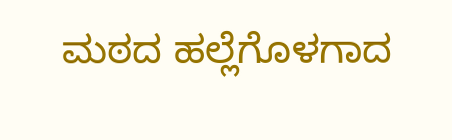ಮಠದ ಹಲ್ಲೆಗೊಳಗಾದ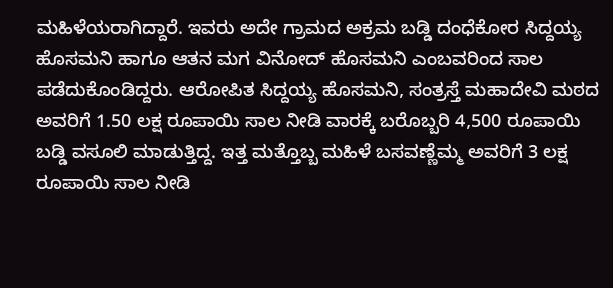ಮಹಿಳೆಯರಾಗಿದ್ದಾರೆ. ಇವರು ಅದೇ ಗ್ರಾಮದ ಅಕ್ರಮ ಬಡ್ಡಿ ದಂಧೆಕೋರ ಸಿದ್ದಯ್ಯ ಹೊಸಮನಿ ಹಾಗೂ ಆತನ ಮಗ ವಿನೋದ್ ಹೊಸಮನಿ ಎಂಬವರಿಂದ ಸಾಲ ಪಡೆದುಕೊಂಡಿದ್ದರು. ಆರೋಪಿತ ಸಿದ್ದಯ್ಯ ಹೊಸಮನಿ, ಸಂತ್ರಸ್ತೆ ಮಹಾದೇವಿ ಮಠದ ಅವರಿಗೆ 1.50 ಲಕ್ಷ ರೂಪಾಯಿ ಸಾಲ ನೀಡಿ ವಾರಕ್ಕೆ ಬರೊಬ್ಬರಿ 4,500 ರೂಪಾಯಿ ಬಡ್ಡಿ ವಸೂಲಿ ಮಾಡುತ್ತಿದ್ದ. ಇತ್ತ ಮತ್ತೊಬ್ಬ ಮಹಿಳೆ ಬಸವಣ್ಣೆಮ್ಮ ಅವರಿಗೆ 3 ಲಕ್ಷ ರೂಪಾಯಿ ಸಾಲ ನೀಡಿ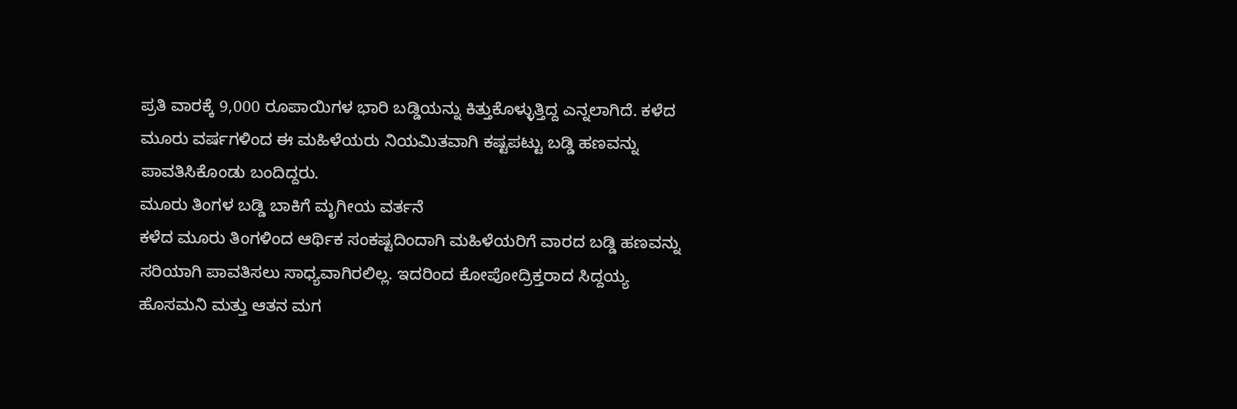ಪ್ರತಿ ವಾರಕ್ಕೆ 9,000 ರೂಪಾಯಿಗಳ ಭಾರಿ ಬಡ್ಡಿಯನ್ನು ಕಿತ್ತುಕೊಳ್ಳುತ್ತಿದ್ದ ಎನ್ನಲಾಗಿದೆ. ಕಳೆದ ಮೂರು ವರ್ಷಗಳಿಂದ ಈ ಮಹಿಳೆಯರು ನಿಯಮಿತವಾಗಿ ಕಷ್ಟಪಟ್ಟು ಬಡ್ಡಿ ಹಣವನ್ನು ಪಾವತಿಸಿಕೊಂಡು ಬಂದಿದ್ದರು.
ಮೂರು ತಿಂಗಳ ಬಡ್ಡಿ ಬಾಕಿಗೆ ಮೃಗೀಯ ವರ್ತನೆ
ಕಳೆದ ಮೂರು ತಿಂಗಳಿಂದ ಆರ್ಥಿಕ ಸಂಕಷ್ಟದಿಂದಾಗಿ ಮಹಿಳೆಯರಿಗೆ ವಾರದ ಬಡ್ಡಿ ಹಣವನ್ನು ಸರಿಯಾಗಿ ಪಾವತಿಸಲು ಸಾಧ್ಯವಾಗಿರಲಿಲ್ಲ. ಇದರಿಂದ ಕೋಪೋದ್ರಿಕ್ತರಾದ ಸಿದ್ದಯ್ಯ ಹೊಸಮನಿ ಮತ್ತು ಆತನ ಮಗ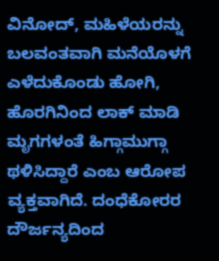ವಿನೋದ್, ಮಹಿಳೆಯರನ್ನು ಬಲವಂತವಾಗಿ ಮನೆಯೊಳಗೆ ಎಳೆದುಕೊಂಡು ಹೋಗಿ, ಹೊರಗಿನಿಂದ ಲಾಕ್ ಮಾಡಿ ಮೃಗಗಳಂತೆ ಹಿಗ್ಗಾಮುಗ್ಗಾ ಥಳಿಸಿದ್ದಾರೆ ಎಂಬ ಆರೋಪ ವ್ಯಕ್ತವಾಗಿದೆ. ದಂಧೆಕೋರರ ದೌರ್ಜನ್ಯದಿಂದ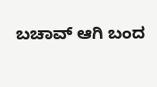ಬಚಾವ್ ಆಗಿ ಬಂದ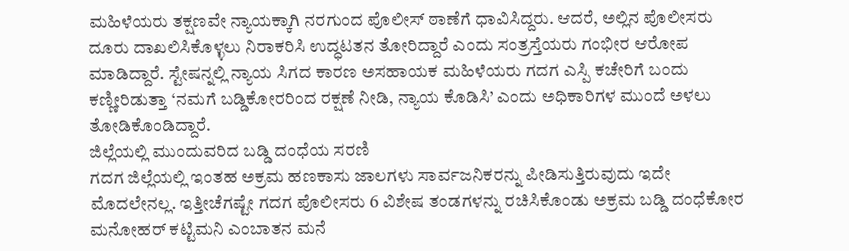ಮಹಿಳೆಯರು ತಕ್ಷಣವೇ ನ್ಯಾಯಕ್ಕಾಗಿ ನರಗುಂದ ಪೊಲೀಸ್ ಠಾಣೆಗೆ ಧಾವಿಸಿದ್ದರು. ಆದರೆ, ಅಲ್ಲಿನ ಪೊಲೀಸರು ದೂರು ದಾಖಲಿಸಿಕೊಳ್ಳಲು ನಿರಾಕರಿಸಿ ಉದ್ಧಟತನ ತೋರಿದ್ದಾರೆ ಎಂದು ಸಂತ್ರಸ್ತೆಯರು ಗಂಭೀರ ಆರೋಪ ಮಾಡಿದ್ದಾರೆ. ಸ್ಟೇಷನ್ನಲ್ಲಿ ನ್ಯಾಯ ಸಿಗದ ಕಾರಣ ಅಸಹಾಯಕ ಮಹಿಳೆಯರು ಗದಗ ಎಸ್ಪಿ ಕಚೇರಿಗೆ ಬಂದು ಕಣ್ಣೀರಿಡುತ್ತಾ ‘ನಮಗೆ ಬಡ್ಡಿಕೋರರಿಂದ ರಕ್ಷಣೆ ನೀಡಿ, ನ್ಯಾಯ ಕೊಡಿಸಿ’ ಎಂದು ಅಧಿಕಾರಿಗಳ ಮುಂದೆ ಅಳಲು ತೋಡಿಕೊಂಡಿದ್ದಾರೆ.
ಜಿಲ್ಲೆಯಲ್ಲಿ ಮುಂದುವರಿದ ಬಡ್ಡಿ ದಂಧೆಯ ಸರಣಿ
ಗದಗ ಜಿಲ್ಲೆಯಲ್ಲಿ ಇಂತಹ ಅಕ್ರಮ ಹಣಕಾಸು ಜಾಲಗಳು ಸಾರ್ವಜನಿಕರನ್ನು ಪೀಡಿಸುತ್ತಿರುವುದು ಇದೇ ಮೊದಲೇನಲ್ಲ. ಇತ್ತೀಚೆಗಷ್ಟೇ ಗದಗ ಪೊಲೀಸರು 6 ವಿಶೇಷ ತಂಡಗಳನ್ನು ರಚಿಸಿಕೊಂಡು ಅಕ್ರಮ ಬಡ್ಡಿ ದಂಧೆಕೋರ ಮನೋಹರ್ ಕಟ್ಟಿಮನಿ ಎಂಬಾತನ ಮನೆ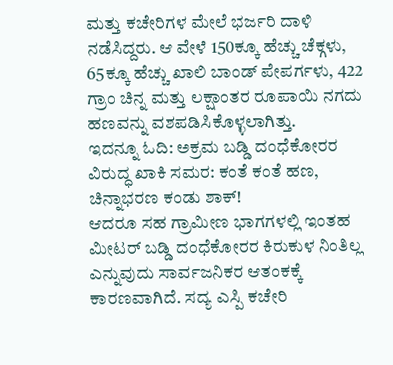ಮತ್ತು ಕಚೇರಿಗಳ ಮೇಲೆ ಭರ್ಜರಿ ದಾಳಿ ನಡೆಸಿದ್ದರು. ಆ ವೇಳೆ 150ಕ್ಕೂ ಹೆಚ್ಚು ಚೆಕ್ಗಳು, 65ಕ್ಕೂ ಹೆಚ್ಚು ಖಾಲಿ ಬಾಂಡ್ ಪೇಪರ್ಗಳು, 422 ಗ್ರಾಂ ಚಿನ್ನ ಮತ್ತು ಲಕ್ಷಾಂತರ ರೂಪಾಯಿ ನಗದು ಹಣವನ್ನು ವಶಪಡಿಸಿಕೊಳ್ಳಲಾಗಿತ್ತು.
ಇದನ್ನೂ ಓದಿ: ಅಕ್ರಮ ಬಡ್ಡಿ ದಂಧೆಕೋರರ ವಿರುದ್ಧ ಖಾಕಿ ಸಮರ: ಕಂತೆ ಕಂತೆ ಹಣ, ಚಿನ್ನಾಭರಣ ಕಂಡು ಶಾಕ್!
ಆದರೂ ಸಹ ಗ್ರಾಮೀಣ ಭಾಗಗಳಲ್ಲಿ ಇಂತಹ ಮೀಟರ್ ಬಡ್ಡಿ ದಂಧೆಕೋರರ ಕಿರುಕುಳ ನಿಂತಿಲ್ಲ ಎನ್ನುವುದು ಸಾರ್ವಜನಿಕರ ಆತಂಕಕ್ಕೆ ಕಾರಣವಾಗಿದೆ. ಸದ್ಯ ಎಸ್ಪಿ ಕಚೇರಿ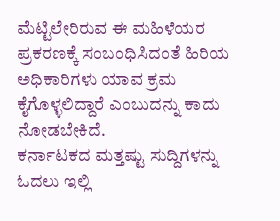ಮೆಟ್ಟಿಲೇರಿರುವ ಈ ಮಹಿಳೆಯರ ಪ್ರಕರಣಕ್ಕೆ ಸಂಬಂಧಿಸಿದಂತೆ ಹಿರಿಯ ಅಧಿಕಾರಿಗಳು ಯಾವ ಕ್ರಮ ಕೈಗೊಳ್ಳಲಿದ್ದಾರೆ ಎಂಬುದನ್ನು ಕಾದು ನೋಡಬೇಕಿದೆ.
ಕರ್ನಾಟಕದ ಮತ್ತಷ್ಟು ಸುದ್ದಿಗಳನ್ನು ಓದಲು ಇಲ್ಲಿ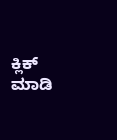ಕ್ಲಿಕ್ ಮಾಡಿ